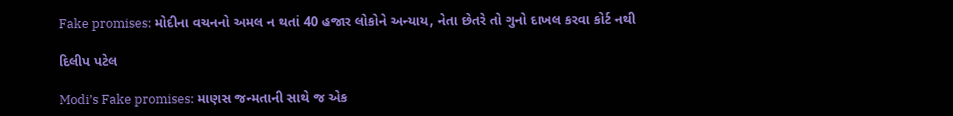Fake promises: મોદીના વચનનો અમલ ન થતાં 40 હજાર લોકોને અન્યાય, નેતા છેતરે તો ગુનો દાખલ કરવા કોર્ટ નથી

દિલીપ પટેલ

Modi’s Fake promises: માણસ જન્મતાની સાથે જ એક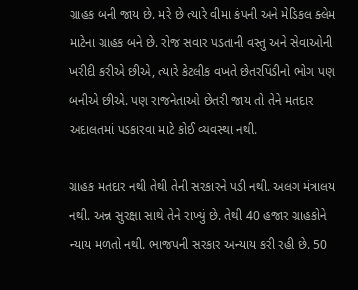ગ્રાહક બની જાય છે. મરે છે ત્યારે વીમા કંપની અને મેડિકલ ક્લેમ માટેના ગ્રાહક બને છે. રોજ સવાર પડતાની વસ્તુ અને સેવાઓની ખરીદી કરીએ છીએ, ત્યારે કેટલીક વખતે છેતરપિંડીનો ભોગ પણ બનીએ છીએ. પણ રાજનેતાઓ છેતરી જાય તો તેને મતદાર અદાલતમાં પડકારવા માટે કોઈ વ્યવસ્થા નથી.

ગ્રાહક મતદાર નથી તેથી તેની સરકારને પડી નથી. અલગ મંત્રાલય નથી. અન્ન સુરક્ષા સાથે તેને રાખ્યું છે. તેથી 40 હજાર ગ્રાહકોને ન્યાય મળતો નથી. ભાજપની સરકાર અન્યાય કરી રહી છે. 50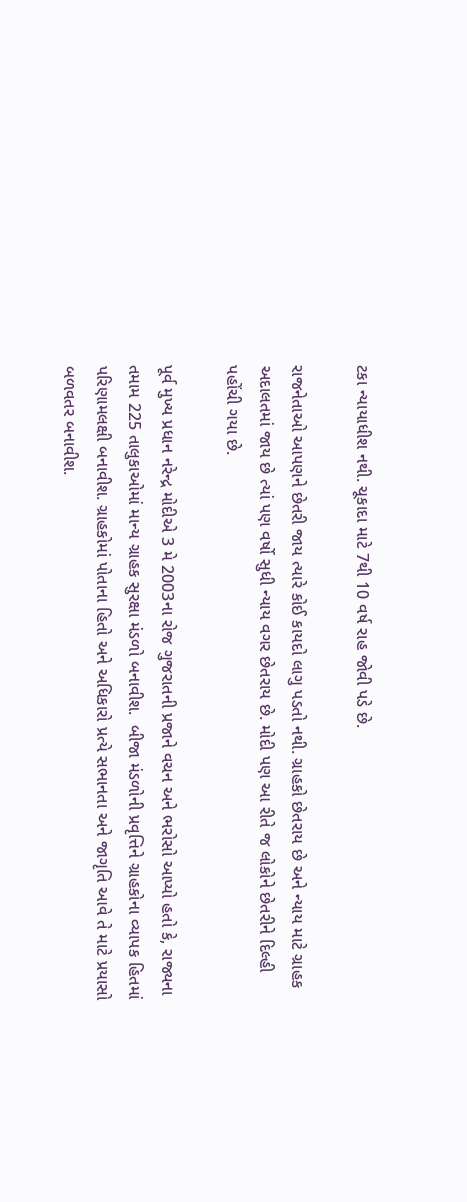ટકા ન્યાયાધીશ નથી. ચૂકાદા માટે 7થી 10 વર્ષ રાહ જોવી પડે છે.

રાજનેતાઓ આપણને છેતરી જાય ત્યારે કોઈ કાયદો લાગુ પડતો નથી. ગ્રાહકો છેતરાય છે અને ન્યાય માટે ગ્રાહક અદાલતમાં જાય છે ત્યાં પણ વર્ષો સુધી ન્યાય વગર છેતરાય છે. મોદી પણ આ રીતે જ લોકોને છેતરીને દિલ્હી પહોંચી ગયા છે.

પૂર્વ મુખ્ય પ્રધાન નરેન્દ્ર મોદીએ 3 મે 2003ના રોજ ગુજરાતની પ્રજાને વચન અને ભરોસો આપ્યો હતો કે, રાજ્યના તમામ 225 તાલુકાઓમાં માન્ય ગ્રાહક સુરક્ષા મંડળો બનાવીશ.  બીજા મંડળોની પ્રવૃત્તિને ગ્રાહકોના વ્યાપક હિતમાં પરિણામલક્ષી બનાવીશ. ગ્રાહકોમાં પોતાના હિતો અને અધિકારો પ્રત્યે સભાનતા અને જાગૃતિ આવે તે માટે પ્રયાસો બળવતર બનાવીશ.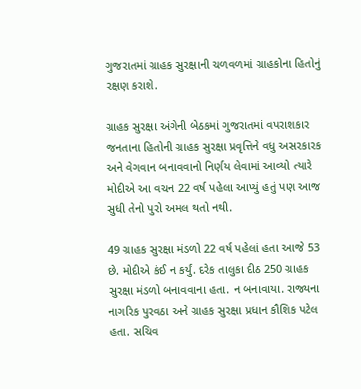ગુજરાતમાં ગ્રાહક સુરક્ષાની ચળવળમાં ગ્રાહકોના હિતોનું રક્ષણ કરાશે.

ગ્રાહક સુરક્ષા અંગેની બેઠકમાં ગુજરાતમાં વપરાશકાર જનતાના હિતોની ગ્રાહક સુરક્ષા પ્રવૃત્તિને વધુ અસરકારક અને વેગવાન બનાવવાનો નિર્ણય લેવામાં આવ્યો ત્યારે મોદીએ આ વચન 22 વર્ષ પહેલા આપ્યું હતું પણ આજ સુધી તેનો પુરો અમલ થતો નથી.

49 ગ્રાહક સુરક્ષા મંડળો 22 વર્ષ પહેલાં હતા આજે 53 છે. મોદીએ કંઈ ન કર્યું. દરેક તાલુકા દીઠ 250 ગ્રાહક સુરક્ષા મંડળો બનાવવાના હતા. ન બનાવાયા. રાજ્યના નાગરિક પુરવઠા અને ગ્રાહક સુરક્ષા પ્રધાન કૌશિક પટેલ હતા. સચિવ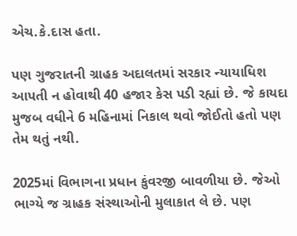એચ.કે.દાસ હતા.

પણ ગુજરાતની ગ્રાહક અદાલતમાં સરકાર ન્યાયાધિશ આપતી ન હોવાથી 40 હજાર કેસ પડી રહ્યાં છે. જે કાયદા મુજબ વધીને 6 મહિનામાં નિકાલ થવો જોઈતો હતો પણ તેમ થતું નથી.

2025માં વિભાગના પ્રધાન કુંવરજી બાવળીયા છે. જેઓ ભાગ્યે જ ગ્રાહક સંસ્થાઓની મુલાકાત લે છે. પણ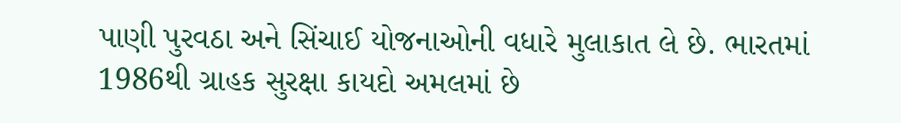પાણી પુરવઠા અને સિંચાઈ યોજનાઓની વધારે મુલાકાત લે છે. ભારતમાં 1986થી ગ્રાહક સુરક્ષા કાયદો અમલમાં છે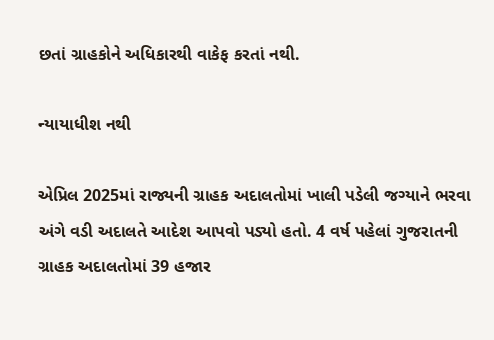છતાં ગ્રાહકોને અધિકારથી વાકેફ કરતાં નથી.

ન્યાયાધીશ નથી

એપ્રિલ 2025માં રાજ્યની ગ્રાહક અદાલતોમાં ખાલી પડેલી જગ્યાને ભરવા અંગે વડી અદાલતે આદેશ આપવો પડ્યો હતો. 4 વર્ષ પહેલાં ગુજરાતની ગ્રાહક અદાલતોમાં 39 હજાર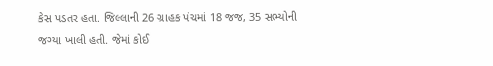કેસ પડતર હતા. જિલ્લાની 26 ગ્રાહક પંચમાં 18 જજ, 35 સભ્યોની જગ્યા ખાલી હતી. જેમાં કોઈ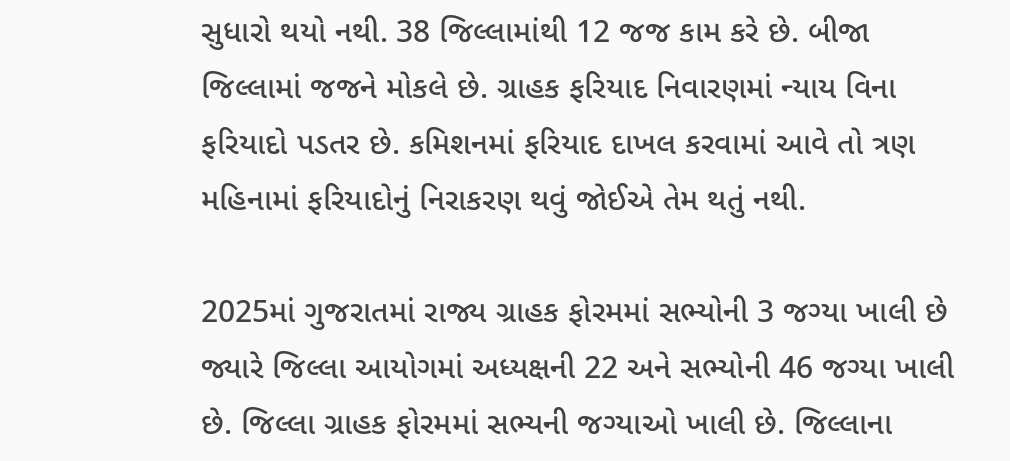સુધારો થયો નથી. 38 જિલ્લામાંથી 12 જજ કામ કરે છે. બીજા જિલ્લામાં જજને મોકલે છે. ગ્રાહક ફરિયાદ નિવારણમાં ન્યાય વિના ફરિયાદો પડતર છે. કમિશનમાં ફરિયાદ દાખલ કરવામાં આવે તો ત્રણ મહિનામાં ફરિયાદોનું નિરાકરણ થવું જોઈએ તેમ થતું નથી.

2025માં ગુજરાતમાં રાજ્ય ગ્રાહક ફોરમમાં સભ્યોની 3 જગ્યા ખાલી છે જ્યારે જિલ્લા આયોગમાં અધ્યક્ષની 22 અને સભ્યોની 46 જગ્યા ખાલી છે. જિલ્લા ગ્રાહક ફોરમમાં સભ્યની જગ્યાઓ ખાલી છે. જિલ્લાના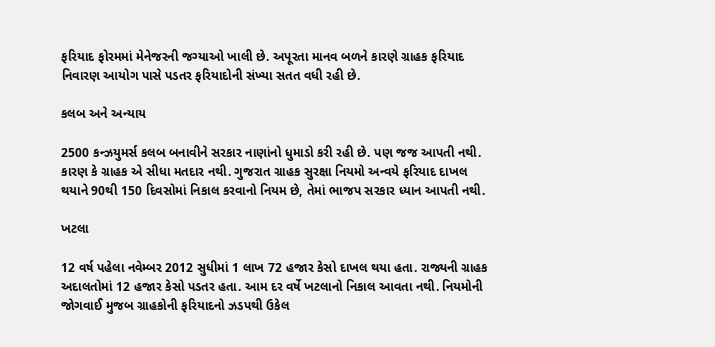ફરિયાદ ફોરમમાં મેનેજરની જગ્યાઓ ખાલી છે. અપૂરતા માનવ બળને કારણે ગ્રાહક ફરિયાદ નિવારણ આયોગ પાસે પડતર ફરિયાદોની સંખ્યા સતત વધી રહી છે.

કલબ અને અન્યાય

2500 કન્‍ઝયુમર્સ કલબ બનાવીને સરકાર નાણાંનો ધુમાડો કરી રહી છે. પણ જજ આપતી નથી. કારણ કે ગ્રાહક એ સીધા મતદાર નથી. ગુજરાત ગ્રાહક સુરક્ષા નિયમો અન્વયે ફરિયાદ દાખલ થયાને 90થી 150 દિવસોમાં નિકાલ કરવાનો નિયમ છે, તેમાં ભાજપ સરકાર ધ્યાન આપતી નથી.

ખટલા

12 વર્ષ પહેલા નવેમ્બર 2012 સુધીમાં 1 લાખ 72 હજાર કેસો દાખલ થયા હતા. રાજ્યની ગ્રાહક અદાલતોમાં 12 હજાર કેસો પડતર હતા. આમ દર વર્ષે ખટલાનો નિકાલ આવતા નથી. નિયમોની જોગવાઈ મુજબ ગ્રાહકોની ફરિયાદનો ઝડપથી ઉકેલ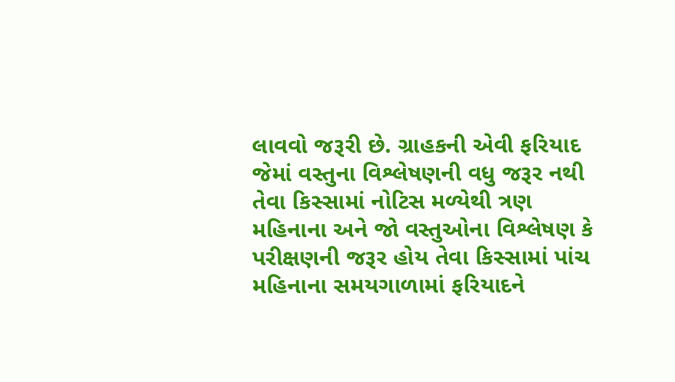લાવવો જરૂરી છે. ગ્રાહકની એવી ફરિયાદ જેમાં વસ્તુના વિશ્લેષણની વધુ જરૂર નથી તેવા કિસ્સામાં નોટિસ મળ્યેથી ત્રણ મહિનાના અને જો વસ્તુઓના વિશ્લેષણ કે પરીક્ષણની જરૂર હોય તેવા કિસ્સામાં પાંચ મહિનાના સમયગાળામાં ફરિયાદને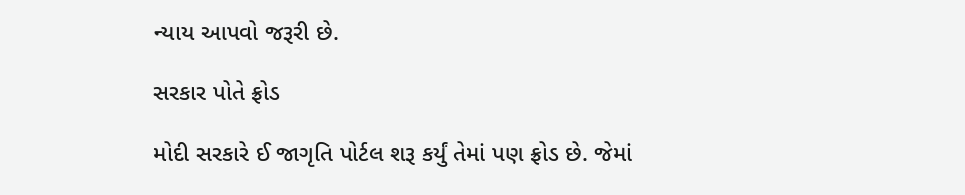ન્યાય આપવો જરૂરી છે.

સરકાર પોતે ફ્રોડ

મોદી સરકારે ઈ જાગૃતિ પોર્ટલ શરૂ કર્યું તેમાં પણ ફ્રોડ છે. જેમાં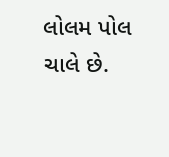લોલમ પોલ ચાલે છે.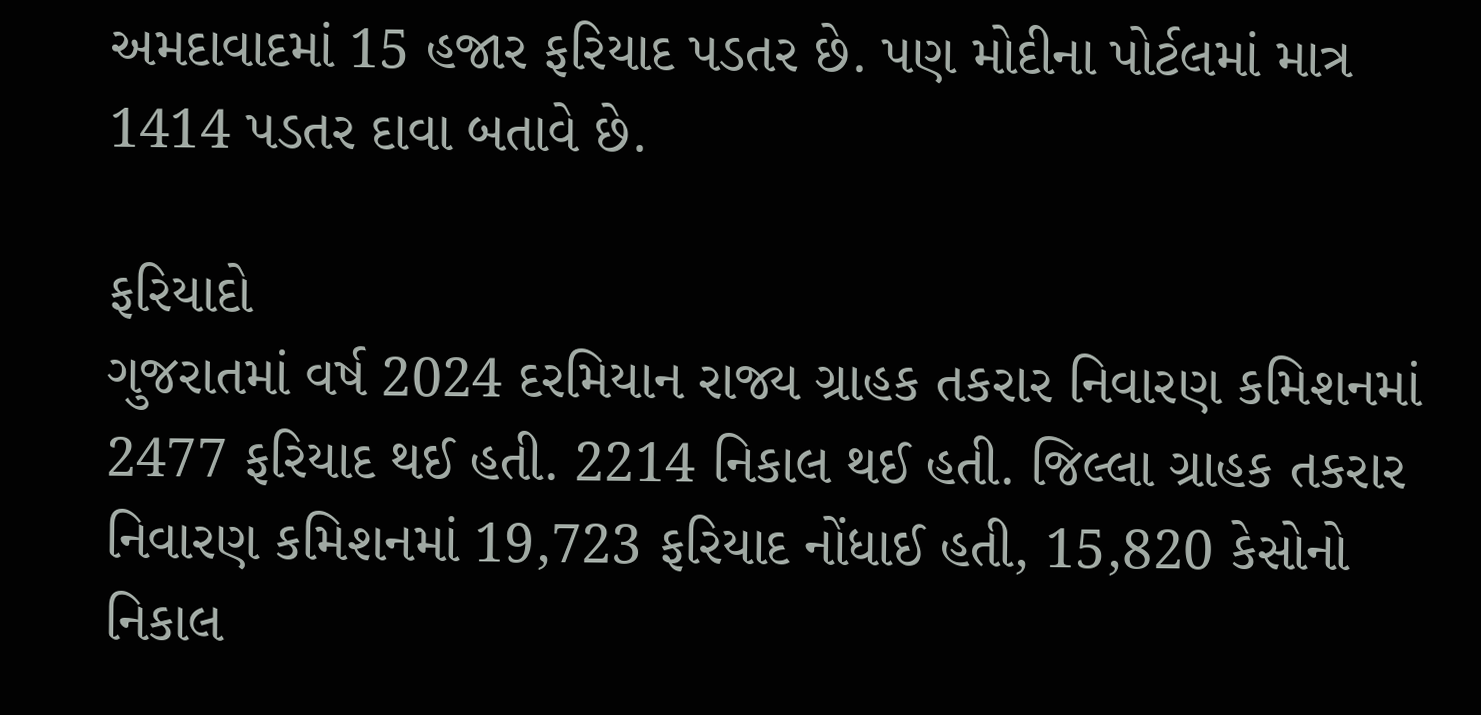અમદાવાદમાં 15 હજાર ફરિયાદ પડતર છે. પણ મોદીના પોર્ટલમાં માત્ર 1414 પડતર દાવા બતાવે છે.

ફરિયાદો
ગુજરાતમાં વર્ષ 2024 દરમિયાન રાજ્ય ગ્રાહક તકરાર નિવારણ કમિશનમાં 2477 ફરિયાદ થઈ હતી. 2214 નિકાલ થઈ હતી. જિલ્લા ગ્રાહક તકરાર નિવારણ કમિશનમાં 19,723 ફરિયાદ નોંધાઈ હતી, 15,820 કેસોનો નિકાલ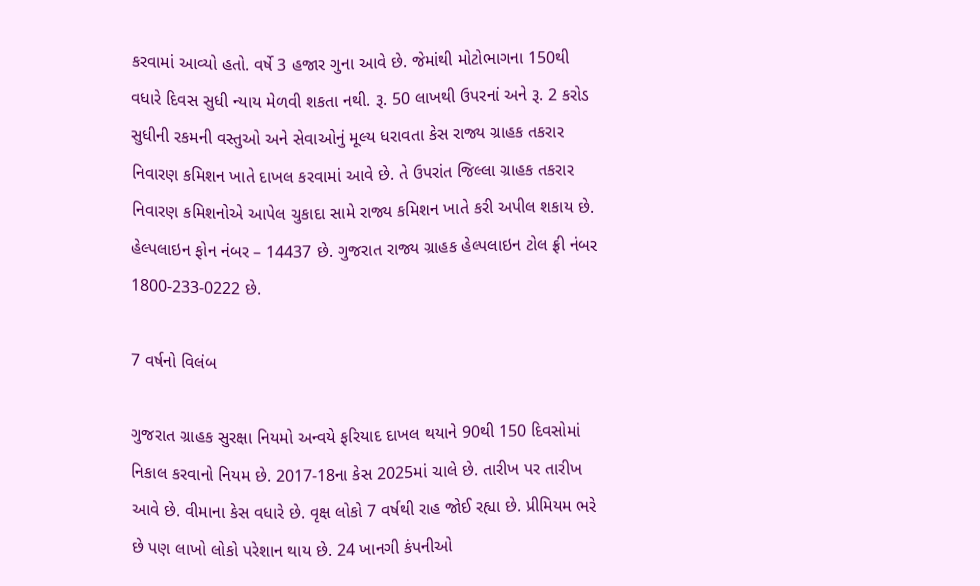કરવામાં આવ્યો હતો. વર્ષે 3 હજાર ગુના આવે છે. જેમાંથી મોટોભાગના 150થી વધારે દિવસ સુધી ન્યાય મેળવી શકતા નથી. રૂ. 50 લાખથી ઉપરનાં અને રૂ. 2 કરોડ સુધીની રકમની વસ્તુઓ અને સેવાઓનું મૂલ્ય ધરાવતા કેસ રાજ્ય ગ્રાહક તકરાર નિવારણ કમિશન ખાતે દાખલ કરવામાં આવે છે. તે ઉપરાંત જિલ્લા ગ્રાહક તકરાર નિવારણ કમિશનોએ આપેલ ચુકાદા સામે રાજ્ય કમિશન ખાતે કરી અપીલ શકાય છે.  હેલ્પલાઇન ફોન નંબર – 14437 છે. ગુજરાત રાજ્ય ગ્રાહક હેલ્પલાઇન ટોલ ફ્રી નંબર 1800-233-0222 છે.

7 વર્ષનો વિલંબ

ગુજરાત ગ્રાહક સુરક્ષા નિયમો અન્વયે ફરિયાદ દાખલ થયાને 90થી 150 દિવસોમાં નિકાલ કરવાનો નિયમ છે. 2017-18ના કેસ 2025માં ચાલે છે. તારીખ પર તારીખ આવે છે. વીમાના કેસ વધારે છે. વૃક્ષ લોકો 7 વર્ષથી રાહ જોઈ રહ્યા છે. પ્રીમિયમ ભરે છે પણ લાખો લોકો પરેશાન થાય છે. 24 ખાનગી કંપનીઓ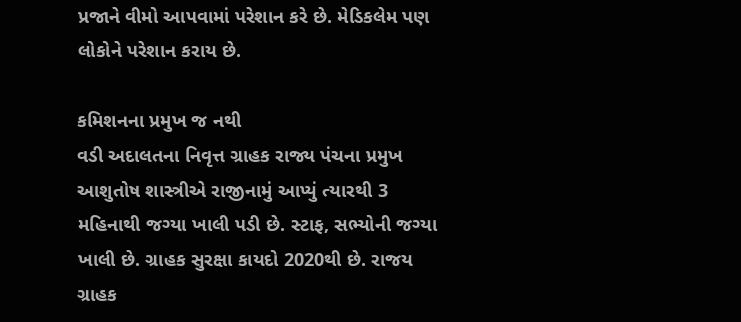પ્રજાને વીમો આપવામાં પરેશાન કરે છે. મેડિકલેમ પણ લોકોને પરેશાન કરાય છે.

કમિશનના પ્રમુખ જ નથી
વડી અદાલતના નિવૃત્ત ગ્રાહક રાજ્ય પંચના પ્રમુખ આશુતોષ શાસ્ત્રીએ રાજીનામું આપ્યું ત્યારથી 3 મહિનાથી જગ્યા ખાલી પડી છે. સ્ટાફ, સભ્યોની જગ્યા ખાલી છે. ગ્રાહક સુરક્ષા કાયદો 2020થી છે. રાજય ગ્રાહક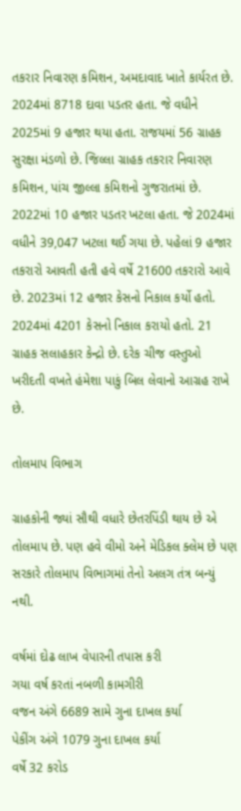તકરાર નિવારણ કમિશન, અમદાવાદ ખાતે કાર્યરત છે. 2024માં 8718 દાવા પડતર હતા. જે વધીને 2025માં 9 હજાર થયા હતા. રાજયમાં 56 ગ્રાહક સુરક્ષા મંડળો છે. જિલ્‍લા ગ્રાહક તકરાર નિવારણ કમિશન, પાંચ જીલ્‍લા કમિશનો ગુજરાતમાં છે. 2022માં 10 હજાર પડતર ખટલા હતા. જે 2024માં વધીને 39,047 ખટલા થઈ ગયા છે. પહેલાં 9 હજાર તકરારો આવતી હતી હવે વર્ષે 21600 તકરારો આવે છે. 2023માં 12 હજાર કેસનો નિકાલ કર્યો હતો. 2024માં 4201 કેસનો નિકાલ કરાયો હતો. 21 ગ્રાહક સલાહકાર કેન્દ્રો છે. દરેક ચીજ વસ્તુઓ ખરીદતી વખતે હંમેશા પાકું બિલ લેવાનો આગ્રહ રાખે છે.

તોલમાપ વિભાગ

ગ્રાહકોની જ્યાં સૌથી વધારે છેતરપિંડી થાય છે એ તોલમાપ છે. પણ હવે વીમો અને મેડિકલ ક્લેમ છે પણ સરકારે તોલમાપ વિભાગમાં તેનો અલગ તંત્ર બન્યું નથી.

વર્ષમાં દોઢ લાખ વેપારની તપાસ કરી
ગયા વર્ષ કરતાં નબળી કામગીરી
વજન અંગે 6689 સામે ગુના દાખલ કર્યા
પેકીંગ અંગે 1079 ગુના દાખલ કર્યા
વર્ષે 32 કરોડ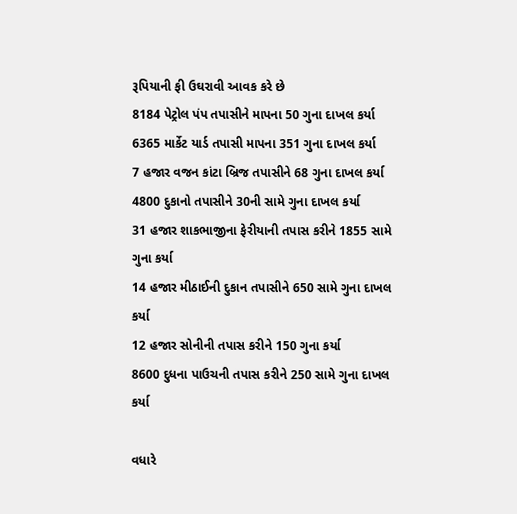રૂપિયાની ફી ઉઘરાવી આવક કરે છે
8184 પેટ્રોલ પંપ તપાસીને માપના 50 ગુના દાખલ કર્યા
6365 માર્કેટ યાર્ડ તપાસી માપના 351 ગુના દાખલ કર્યા
7 હજાર વજન કાંટા બ્રિજ તપાસીને 68 ગુના દાખલ કર્યા
4800 દુકાનો તપાસીને 30ની સામે ગુના દાખલ કર્યા
31 હજાર શાકભાજીના ફેરીયાની તપાસ કરીને 1855 સામે ગુના કર્યા
14 હજાર મીઠાઈની દુકાન તપાસીને 650 સામે ગુના દાખલ કર્યા
12 હજાર સોનીની તપાસ કરીને 150 ગુના કર્યા
8600 દુધના પાઉચની તપાસ કરીને 250 સામે ગુના દાખલ કર્યા

વધારે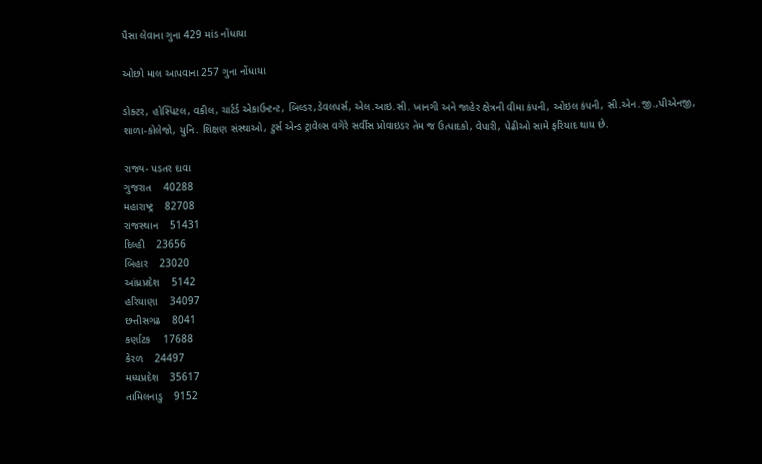પૈસા લેવાના ગુના 429 માંડ નોંધાયા

ઓછો માલ આપવાના 257 ગુના નોંધાયા

ડોક્ટર, હોસ્પિટલ, વકીલ, ચાર્ટર્ડ એકાઉન્ટન્ટ, બિલ્ડર,ડેવલપર્સ, એલ.આઇ.સી. ખાનગી અને જાહેર ક્ષેત્રની વીમા કંપની, ઓઇલ કંપની, સી.એન.જી.,પીએનજી, શાળા-કોલેજો, યુનિ. શિક્ષણ સંસ્થાઓ, ટુર્સ એન્ડ ટ્રાવેલ્સ વગેરે સર્વીસ પ્રોવાઇડર તેમ જ ઉત્પાદકો, વેપારી, પેઢીઓ સામે ફરિયાદ થાય છે.

રાજ્ય- પડતર દાવા
ગુજરાત    40288
મહારાષ્ટ્ર    82708
રાજસ્થાન    51431
દિલ્હી    23656
બિહાર    23020
આંધ્રપ્રદેશ    5142
હરિયાણા    34097
છત્તીસગઢ    8041
કર્ણાટક    17688
કેરળ    24497
મધ્યપ્રદેશ    35617
તામિલનાડુ    9152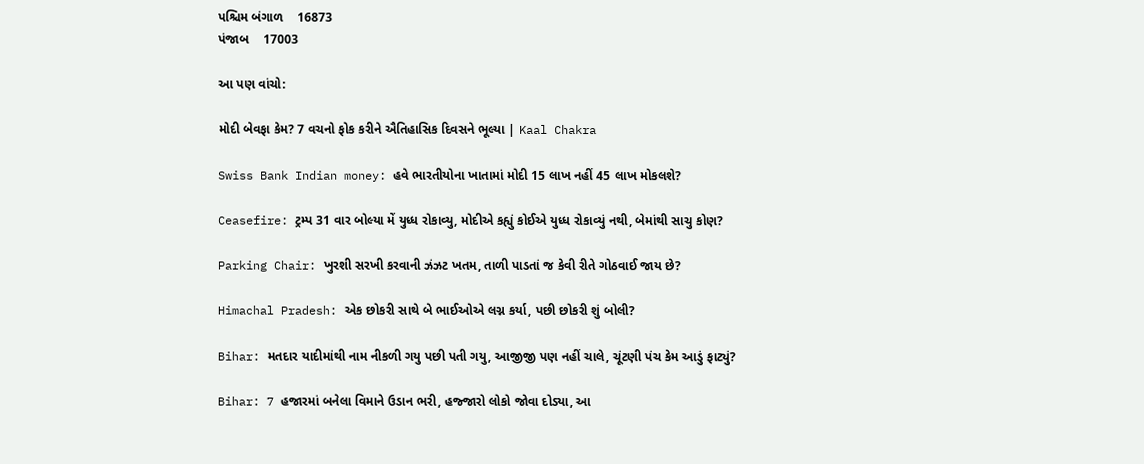પશ્ચિમ બંગાળ    16873
પંજાબ    17003

આ પણ વાંચો:

મોદી બેવફા કેમ? 7 વચનો ફોક કરીને ઐતિહાસિક દિવસને ભૂલ્યા | Kaal Chakra

Swiss Bank Indian money: હવે ભારતીયોના ખાતામાં મોદી 15 લાખ નહીં 45 લાખ મોકલશે?

Ceasefire: ટ્રમ્પ 31 વાર બોલ્યા મેં યુધ્ધ રોકાવ્યુ, મોદીએ કહ્યું કોઈએ યુધ્ધ રોકાવ્યું નથી, બેમાંથી સાચુ કોણ?

Parking Chair: ખુરશી સરખી કરવાની ઝંઝટ ખતમ, તાળી પાડતાં જ કેવી રીતે ગોઠવાઈ જાય છે?

Himachal Pradesh: એક છોકરી સાથે બે ભાઈઓએ લગ્ન કર્યા, પછી છોકરી શું બોલી?

Bihar: મતદાર યાદીમાંથી નામ નીકળી ગયુ પછી પતી ગયુ, આજીજી પણ નહીં ચાલે, ચૂંટણી પંચ કેમ આડું ફાટ્યું?

Bihar: 7 હજારમાં બનેલા વિમાને ઉડાન ભરી, હજ્જારો લોકો જોવા દોડ્યા, આ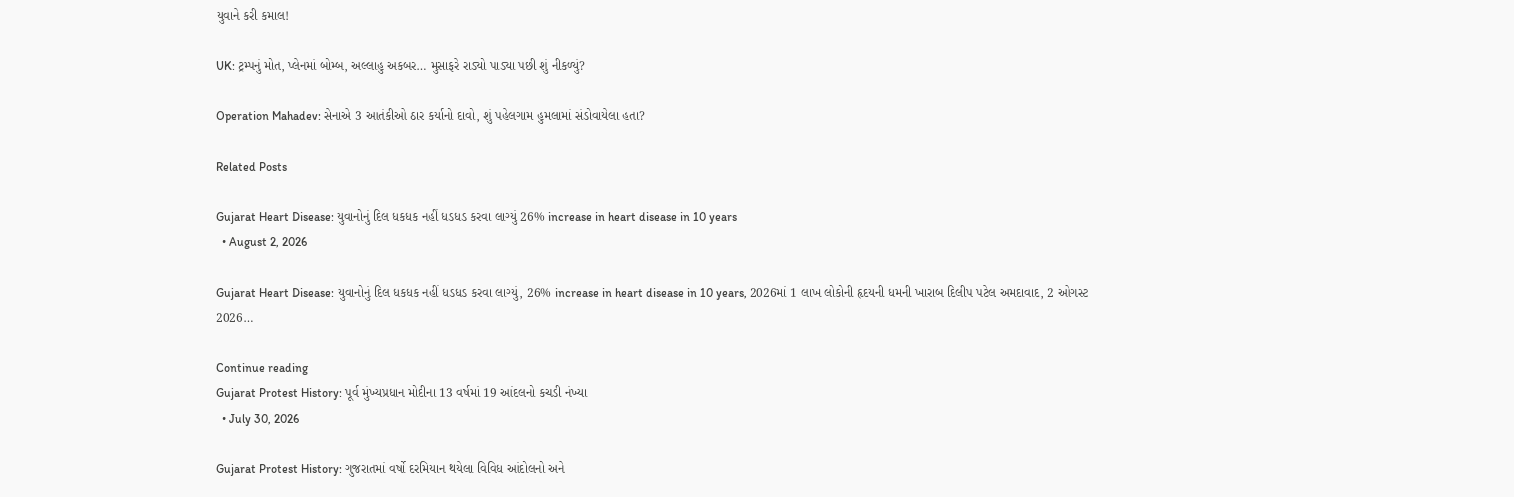યુવાને કરી કમાલ!

UK: ટ્રમ્પનું મોત, પ્લેનમાં બોમ્બ, અલ્લાહુ અકબર… મુસાફરે રાડ્યો પાડ્યા પછી શું નીકળ્યું?

Operation Mahadev: સેનાએ 3 આતંકીઓ ઠાર કર્યાનો દાવો, શું પહેલગામ હુમલામાં સંડોવાયેલા હતા?

Related Posts

Gujarat Heart Disease: યુવાનોનું દિલ ધકધક નહીં ધડધડ કરવા લાગ્યું 26% increase in heart disease in 10 years
  • August 2, 2026

Gujarat Heart Disease: યુવાનોનું દિલ ધકધક નહીં ધડધડ કરવા લાગ્યું, 26% increase in heart disease in 10 years, 2026માં 1 લાખ લોકોની હૃદયની ધમની ખારાબ દિલીપ પટેલ અમદાવાદ, 2 ઓગસ્ટ 2026…

Continue reading
Gujarat Protest History: પૂર્વ મુંખ્યપ્રધાન મોદીના 13 વર્ષમાં 19 આંદલનો કચડી નંખ્યા
  • July 30, 2026

Gujarat Protest History: ગુજરાતમાં વર્ષો દરમિયાન થયેલા વિવિધ આંદોલનો અને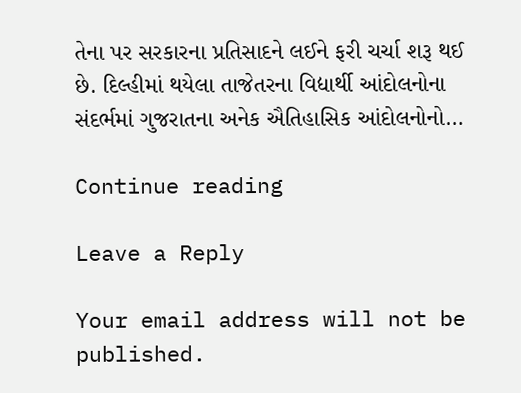તેના પર સરકારના પ્રતિસાદને લઈને ફરી ચર્ચા શરૂ થઈ છે. દિલ્હીમાં થયેલા તાજેતરના વિદ્યાર્થી આંદોલનોના સંદર્ભમાં ગુજરાતના અનેક ઐતિહાસિક આંદોલનોનો…

Continue reading

Leave a Reply

Your email address will not be published.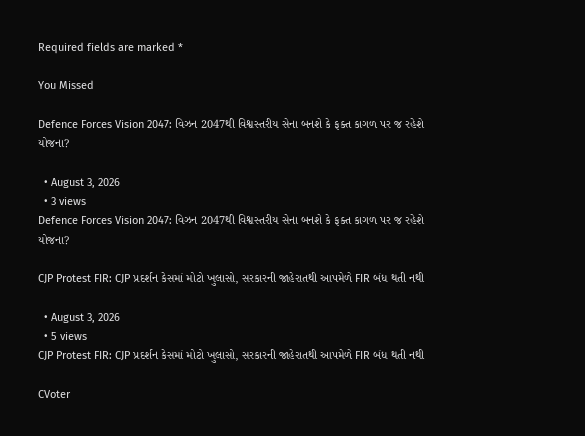Required fields are marked *

You Missed

Defence Forces Vision 2047: વિઝન 2047થી વિશ્વસ્તરીય સેના બનશે કે ફક્ત કાગળ પર જ રહેશે યોજના?

  • August 3, 2026
  • 3 views
Defence Forces Vision 2047: વિઝન 2047થી વિશ્વસ્તરીય સેના બનશે કે ફક્ત કાગળ પર જ રહેશે યોજના?

CJP Protest FIR: CJP પ્રદર્શન કેસમાં મોટો ખુલાસો, સરકારની જાહેરાતથી આપમેળે FIR બંધ થતી નથી

  • August 3, 2026
  • 5 views
CJP Protest FIR: CJP પ્રદર્શન કેસમાં મોટો ખુલાસો, સરકારની જાહેરાતથી આપમેળે FIR બંધ થતી નથી

CVoter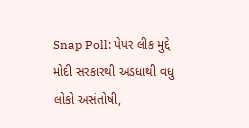Snap Poll: પેપર લીક મુદ્દે મોદી સરકારથી અડધાથી વધુ લોકો અસંતોષી,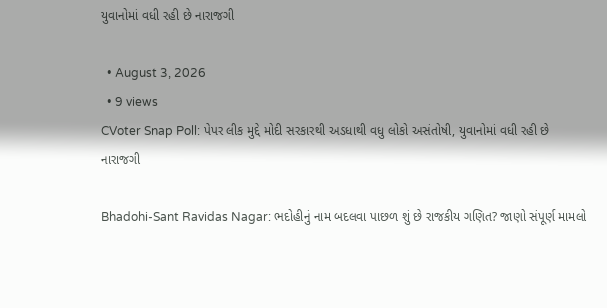યુવાનોમાં વધી રહી છે નારાજગી

  • August 3, 2026
  • 9 views
CVoter Snap Poll: પેપર લીક મુદ્દે મોદી સરકારથી અડધાથી વધુ લોકો અસંતોષી, યુવાનોમાં વધી રહી છે નારાજગી

Bhadohi-Sant Ravidas Nagar: ભદોહીનું નામ બદલવા પાછળ શું છે રાજકીય ગણિત? જાણો સંપૂર્ણ મામલો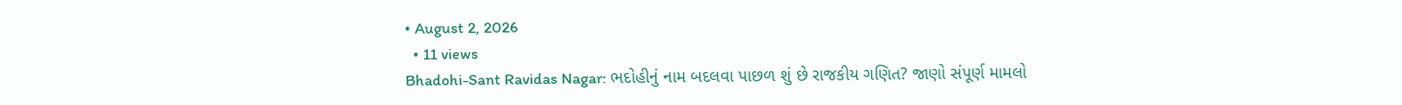• August 2, 2026
  • 11 views
Bhadohi-Sant Ravidas Nagar: ભદોહીનું નામ બદલવા પાછળ શું છે રાજકીય ગણિત? જાણો સંપૂર્ણ મામલો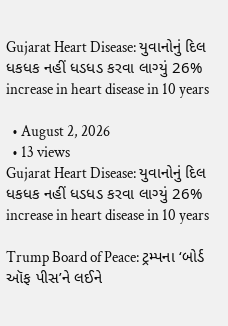Gujarat Heart Disease: યુવાનોનું દિલ ધકધક નહીં ધડધડ કરવા લાગ્યું 26% increase in heart disease in 10 years

  • August 2, 2026
  • 13 views
Gujarat Heart Disease: યુવાનોનું દિલ ધકધક નહીં ધડધડ કરવા લાગ્યું 26% increase in heart disease in 10 years

Trump Board of Peace: ટ્રમ્પના ‘બોર્ડ ઑફ પીસ’ને લઈને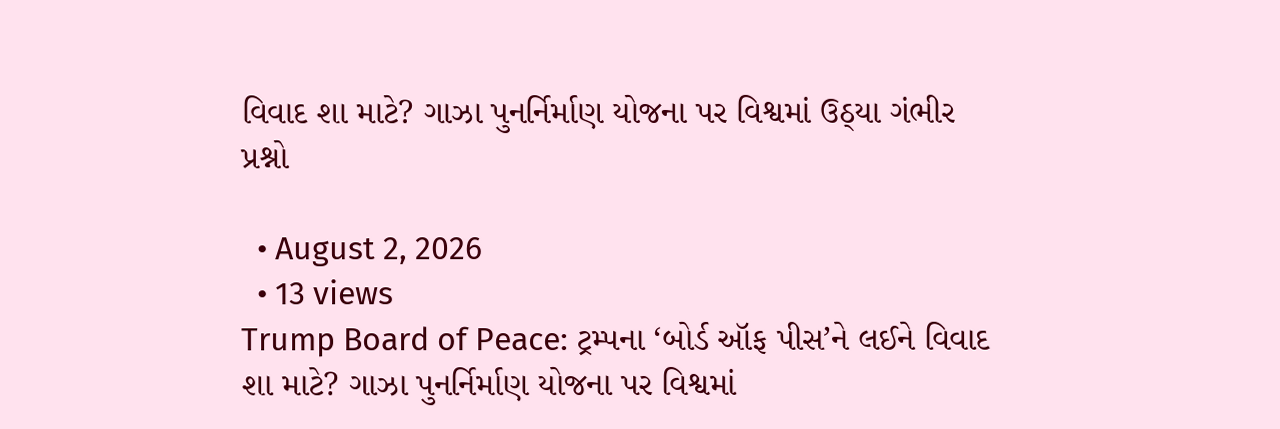વિવાદ શા માટે? ગાઝા પુનર્નિર્માણ યોજના પર વિશ્વમાં ઉઠ્યા ગંભીર પ્રશ્નો

  • August 2, 2026
  • 13 views
Trump Board of Peace: ટ્રમ્પના ‘બોર્ડ ઑફ પીસ’ને લઈને વિવાદ શા માટે? ગાઝા પુનર્નિર્માણ યોજના પર વિશ્વમાં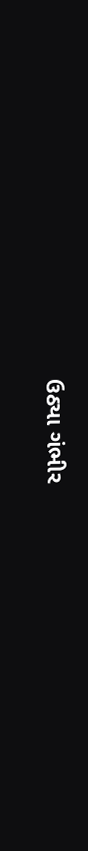ઉઠ્યા ગંભીર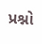પ્રશ્નો